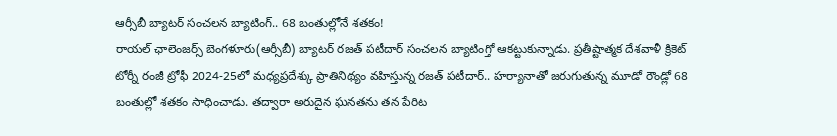ఆర్సీబీ బ్యాటర్ సంచలన బ్యాటింగ్.. 68 బంతుల్లోనే శతకం!
రాయల్ ఛాలెంజర్స్ బెంగళూరు(ఆర్సీబీ) బ్యాటర్ రజత్ పటీదార్ సంచలన బ్యాటింగ్తో ఆకట్టుకున్నాడు. ప్రతీష్టాత్మక దేశవాళీ క్రికెట్ టోర్నీ రంజీ ట్రోఫీ 2024-25లో మధ్యప్రదేశ్కు ప్రాతినిథ్యం వహిస్తున్న రజత్ పటీదార్.. హర్యానాతో జరుగుతున్న మూడో రౌండ్లో 68 బంతుల్లో శతకం సాధించాడు. తద్వారా అరుదైన ఘనతను తన పేరిట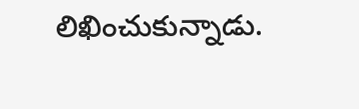లిఖించుకున్నాడు.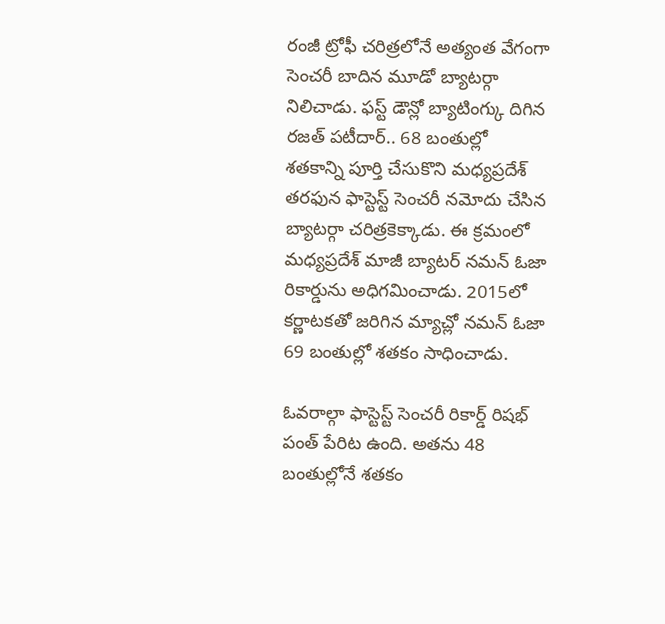రంజీ ట్రోఫీ చరిత్రలోనే అత్యంత వేగంగా సెంచరీ బాదిన మూడో బ్యాటర్గా నిలిచాడు. ఫస్ట్ డౌన్లో బ్యాటింగ్కు దిగిన రజత్ పటీదార్.. 68 బంతుల్లో శతకాన్ని పూర్తి చేసుకొని మధ్యప్రదేశ్ తరఫున ఫాస్టెస్ట్ సెంచరీ నమోదు చేసిన బ్యాటర్గా చరిత్రకెక్కాడు. ఈ క్రమంలో మధ్యప్రదేశ్ మాజీ బ్యాటర్ నమన్ ఓజా రికార్డును అధిగమించాడు. 2015లో కర్ణాటకతో జరిగిన మ్యాచ్లో నమన్ ఓజా 69 బంతుల్లో శతకం సాధించాడు.

ఓవరాల్గా ఫాస్టెస్ట్ సెంచరీ రికార్డ్ రిషభ్ పంత్ పేరిట ఉంది. అతను 48 బంతుల్లోనే శతకం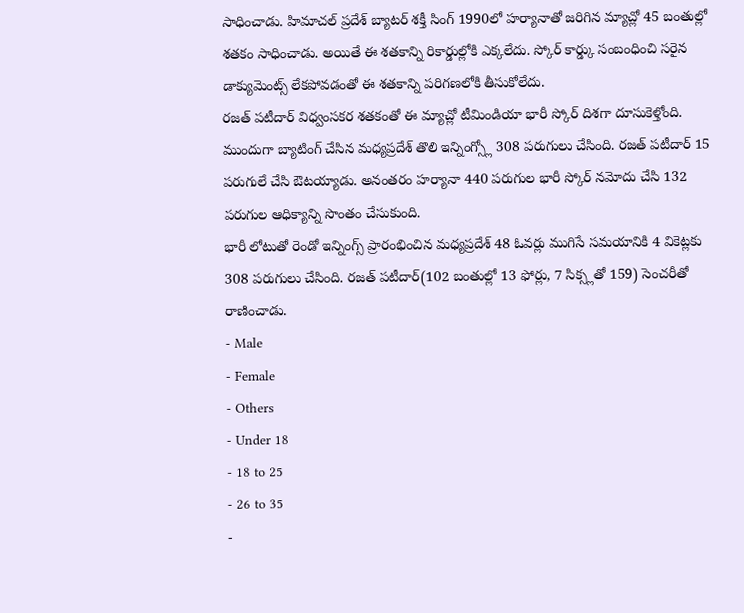సాధించాడు. హిమాచల్ ప్రదేశ్ బ్యాటర్ శక్తీ సింగ్ 1990లో హర్యానాతో జరిగిన మ్యాచ్లో 45 బంతుల్లో శతకం సాధించాడు. అయితే ఈ శతకాన్ని రికార్డుల్లోకి ఎక్కలేదు. స్కోర్ కార్డ్కు సంబంధించి సరైన డాక్యుమెంట్స్ లేకపోవడంతో ఈ శతకాన్ని పరిగణలోకి తీసుకోలేదు.
రజత్ పటీదార్ విధ్వంసకర శతకంతో ఈ మ్యాచ్లో టీమిండియా భారీ స్కోర్ దిశగా దూసుకెళ్తోంది. ముందుగా బ్యాటింగ్ చేసిన మధ్యప్రదేశ్ తొలి ఇన్నింగ్స్లో 308 పరుగులు చేసింది. రజత్ పటీదార్ 15 పరుగులే చేసి ఔటయ్యాడు. అనంతరం హర్యానా 440 పరుగుల భారీ స్కోర్ నమోదు చేసి 132 పరుగుల ఆధిక్యాన్ని సొంతం చేసుకుంది.
భారీ లోటుతో రెండో ఇన్నింగ్స్ ప్రారంభించిన మధ్యప్రదేశ్ 48 ఓవర్లు ముగిసే సమయానికి 4 వికెట్లకు 308 పరుగులు చేసింది. రజత్ పటీదార్(102 బంతుల్లో 13 ఫోర్లు, 7 సిక్స్లతో 159) సెంచరీతో రాణించాడు.
- Male
- Female
- Others
- Under 18
- 18 to 25
- 26 to 35
-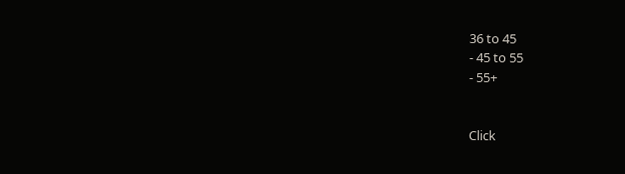36 to 45
- 45 to 55
- 55+


Click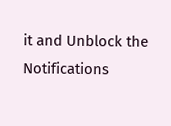it and Unblock the Notifications